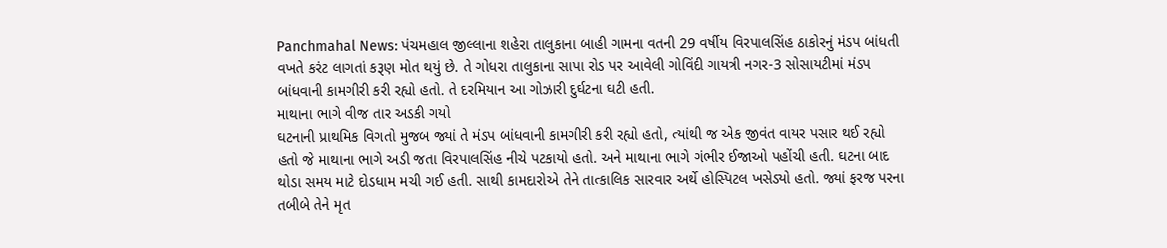Panchmahal News: પંચમહાલ જીલ્લાના શહેરા તાલુકાના બાહી ગામના વતની 29 વર્ષીય વિરપાલસિંહ ઠાકોરનું મંડપ બાંધતી વખતે કરંટ લાગતાં કરૂણ મોત થયું છે. તે ગોધરા તાલુકાના સાપા રોડ પર આવેલી ગોવિંદી ગાયત્રી નગર-3 સોસાયટીમાં મંડપ બાંધવાની કામગીરી કરી રહ્યો હતો. તે દરમિયાન આ ગોઝારી દુર્ઘટના ઘટી હતી.
માથાના ભાગે વીજ તાર અડકી ગયો
ઘટનાની પ્રાથમિક વિગતો મુજબ જ્યાં તે મંડપ બાંધવાની કામગીરી કરી રહ્યો હતો, ત્યાંથી જ એક જીવંત વાયર પસાર થઈ રહ્યો હતો જે માથાના ભાગે અડી જતા વિરપાલસિંહ નીચે પટકાયો હતો. અને માથાના ભાગે ગંભીર ઈજાઓ પહોંચી હતી. ઘટના બાદ થોડા સમય માટે દોડધામ મચી ગઈ હતી. સાથી કામદારોએ તેને તાત્કાલિક સારવાર અર્થે હોસ્પિટલ ખસેડ્યો હતો. જ્યાં ફરજ પરના તબીબે તેને મૃત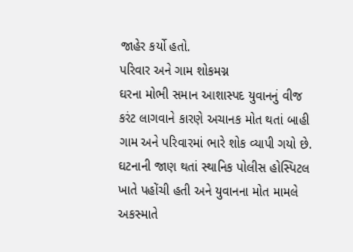જાહેર કર્યો હતો.
પરિવાર અને ગામ શોકમગ્ન
ઘરના મોભી સમાન આશાસ્પદ યુવાનનું વીજ કરંટ લાગવાને કારણે અચાનક મોત થતાં બાહી ગામ અને પરિવારમાં ભારે શોક વ્યાપી ગયો છે. ઘટનાની જાણ થતાં સ્થાનિક પોલીસ હોસ્પિટલ ખાતે પહોંચી હતી અને યુવાનના મોત મામલે અકસ્માતે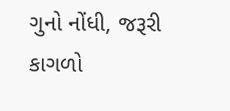ગુનો નોંધી, જરૂરી કાગળો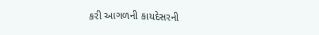કરી આગળની કાયદેસરની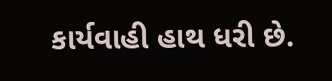કાર્યવાહી હાથ ધરી છે.